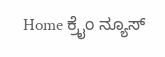Home ಕ್ರೈಂ ನ್ಯೂಸ್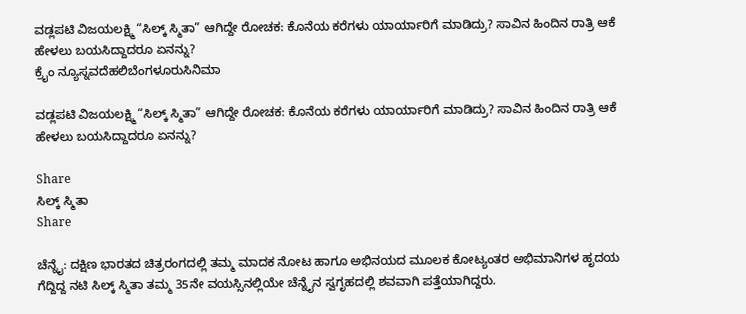ವಡ್ಲಪಟಿ ವಿಜಯಲಕ್ಷ್ಮಿ “ಸಿಲ್ಕ್ ಸ್ಮಿತಾ” ಆಗಿದ್ದೇ ರೋಚಕ: ಕೊನೆಯ ಕರೆಗಳು ಯಾರ್ಯಾರಿಗೆ ಮಾಡಿದ್ರು? ಸಾವಿನ ಹಿಂದಿನ ರಾತ್ರಿ ಆಕೆ ಹೇಳಲು ಬಯಸಿದ್ದಾದರೂ ಏನನ್ನು?
ಕ್ರೈಂ ನ್ಯೂಸ್ನವದೆಹಲಿಬೆಂಗಳೂರುಸಿನಿಮಾ

ವಡ್ಲಪಟಿ ವಿಜಯಲಕ್ಷ್ಮಿ “ಸಿಲ್ಕ್ ಸ್ಮಿತಾ” ಆಗಿದ್ದೇ ರೋಚಕ: ಕೊನೆಯ ಕರೆಗಳು ಯಾರ್ಯಾರಿಗೆ ಮಾಡಿದ್ರು? ಸಾವಿನ ಹಿಂದಿನ ರಾತ್ರಿ ಆಕೆ ಹೇಳಲು ಬಯಸಿದ್ದಾದರೂ ಏನನ್ನು?

Share
ಸಿಲ್ಕ್ ಸ್ಮಿತಾ
Share

ಚೆನ್ನೈ: ದಕ್ಷಿಣ ಭಾರತದ ಚಿತ್ರರಂಗದಲ್ಲಿ ತಮ್ಮ ಮಾದಕ ನೋಟ ಹಾಗೂ ಅಭಿನಯದ ಮೂಲಕ ಕೋಟ್ಯಂತರ ಅಭಿಮಾನಿಗಳ ಹೃದಯ ಗೆದ್ದಿದ್ದ ನಟಿ ಸಿಲ್ಕ್ ಸ್ಮಿತಾ ತಮ್ಮ 35ನೇ ವಯಸ್ಸಿನಲ್ಲಿಯೇ ಚೆನ್ನೈನ ಸ್ವಗೃಹದಲ್ಲಿ ಶವವಾಗಿ ಪತ್ತೆಯಾಗಿದ್ದರು.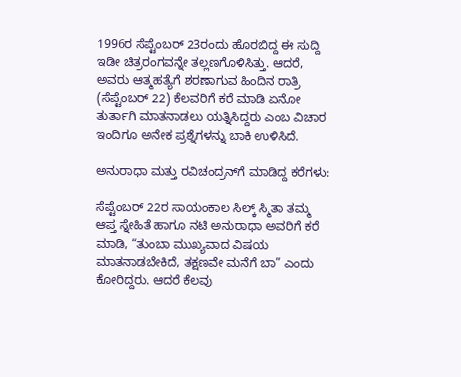1996ರ ಸೆಪ್ಟೆಂಬರ್ 23ರಂದು ಹೊರಬಿದ್ದ ಈ ಸುದ್ದಿ ಇಡೀ ಚಿತ್ರರಂಗವನ್ನೇ ತಲ್ಲಣಗೊಳಿಸಿತ್ತು. ಆದರೆ, ಅವರು ಆತ್ಮಹತ್ಯೆಗೆ ಶರಣಾಗುವ ಹಿಂದಿನ ರಾತ್ರಿ (ಸೆಪ್ಟೆಂಬರ್ 22) ಕೆಲವರಿಗೆ ಕರೆ ಮಾಡಿ ಏನೋ ತುರ್ತಾಗಿ ಮಾತನಾಡಲು ಯತ್ನಿಸಿದ್ದರು ಎಂಬ ವಿಚಾರ ಇಂದಿಗೂ ಅನೇಕ ಪ್ರಶ್ನೆಗಳನ್ನು ಬಾಕಿ ಉಳಿಸಿದೆ.

ಅನುರಾಧಾ ಮತ್ತು ರವಿಚಂದ್ರನ್‌ಗೆ ಮಾಡಿದ್ದ ಕರೆಗಳು:

ಸೆಪ್ಟೆಂಬರ್ 22ರ ಸಾಯಂಕಾಲ ಸಿಲ್ಕ್ ಸ್ಮಿತಾ ತಮ್ಮ ಆಪ್ತ ಸ್ನೇಹಿತೆ ಹಾಗೂ ನಟಿ ಅನುರಾಧಾ ಅವರಿಗೆ ಕರೆ ಮಾಡಿ, “ತುಂಬಾ ಮುಖ್ಯವಾದ ವಿಷಯ ಮಾತನಾಡಬೇಕಿದೆ, ತಕ್ಷಣವೇ ಮನೆಗೆ ಬಾ” ಎಂದು ಕೋರಿದ್ದರು. ಆದರೆ ಕೆಲವು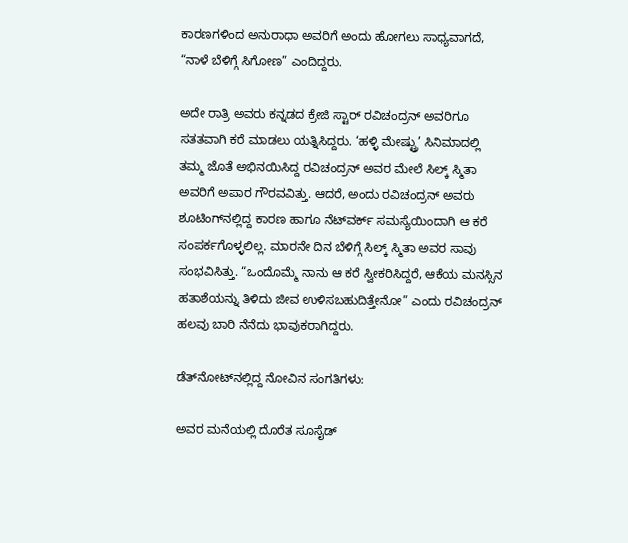ಕಾರಣಗಳಿಂದ ಅನುರಾಧಾ ಅವರಿಗೆ ಅಂದು ಹೋಗಲು ಸಾಧ್ಯವಾಗದೆ, “ನಾಳೆ ಬೆಳಿಗ್ಗೆ ಸಿಗೋಣ” ಎಂದಿದ್ದರು.

ಅದೇ ರಾತ್ರಿ ಅವರು ಕನ್ನಡದ ಕ್ರೇಜಿ ಸ್ಟಾರ್ ರವಿಚಂದ್ರನ್ ಅವರಿಗೂ ಸತತವಾಗಿ ಕರೆ ಮಾಡಲು ಯತ್ನಿಸಿದ್ದರು. ‘ಹಳ್ಳಿ ಮೇಷ್ಟ್ರು’ ಸಿನಿಮಾದಲ್ಲಿ ತಮ್ಮ ಜೊತೆ ಅಭಿನಯಿಸಿದ್ದ ರವಿಚಂದ್ರನ್ ಅವರ ಮೇಲೆ ಸಿಲ್ಕ್ ಸ್ಮಿತಾ ಅವರಿಗೆ ಅಪಾರ ಗೌರವವಿತ್ತು. ಆದರೆ, ಅಂದು ರವಿಚಂದ್ರನ್ ಅವರು ಶೂಟಿಂಗ್‌ನಲ್ಲಿದ್ದ ಕಾರಣ ಹಾಗೂ ನೆಟ್‌ವರ್ಕ್ ಸಮಸ್ಯೆಯಿಂದಾಗಿ ಆ ಕರೆ ಸಂಪರ್ಕಗೊಳ್ಳಲಿಲ್ಲ. ಮಾರನೇ ದಿನ ಬೆಳಿಗ್ಗೆ ಸಿಲ್ಕ್ ಸ್ಮಿತಾ ಅವರ ಸಾವು ಸಂಭವಿಸಿತ್ತು. “ಒಂದೊಮ್ಮೆ ನಾನು ಆ ಕರೆ ಸ್ವೀಕರಿಸಿದ್ದರೆ, ಆಕೆಯ ಮನಸ್ಸಿನ ಹತಾಶೆಯನ್ನು ತಿಳಿದು ಜೀವ ಉಳಿಸಬಹುದಿತ್ತೇನೋ” ಎಂದು ರವಿಚಂದ್ರನ್ ಹಲವು ಬಾರಿ ನೆನೆದು ಭಾವುಕರಾಗಿದ್ದರು.

ಡೆತ್‌ನೋಟ್‌ನಲ್ಲಿದ್ದ ನೋವಿನ ಸಂಗತಿಗಳು:

ಅವರ ಮನೆಯಲ್ಲಿ ದೊರೆತ ಸೂಸೈಡ್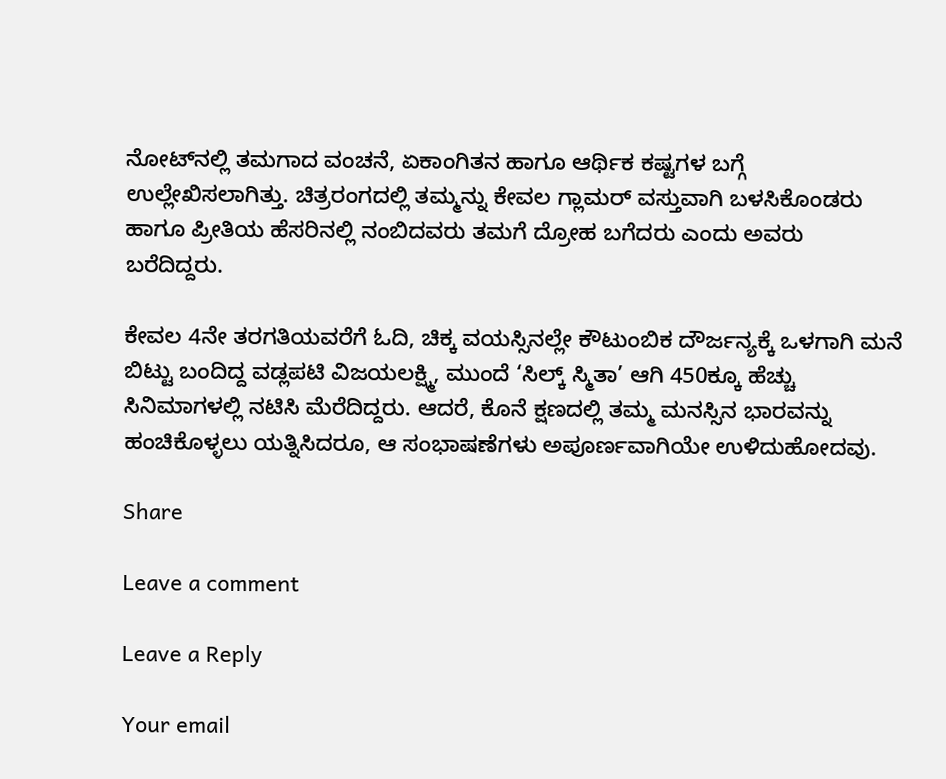ನೋಟ್‌ನಲ್ಲಿ ತಮಗಾದ ವಂಚನೆ, ಏಕಾಂಗಿತನ ಹಾಗೂ ಆರ್ಥಿಕ ಕಷ್ಟಗಳ ಬಗ್ಗೆ ಉಲ್ಲೇಖಿಸಲಾಗಿತ್ತು. ಚಿತ್ರರಂಗದಲ್ಲಿ ತಮ್ಮನ್ನು ಕೇವಲ ಗ್ಲಾಮರ್ ವಸ್ತುವಾಗಿ ಬಳಸಿಕೊಂಡರು ಹಾಗೂ ಪ್ರೀತಿಯ ಹೆಸರಿನಲ್ಲಿ ನಂಬಿದವರು ತಮಗೆ ದ್ರೋಹ ಬಗೆದರು ಎಂದು ಅವರು ಬರೆದಿದ್ದರು.

ಕೇವಲ 4ನೇ ತರಗತಿಯವರೆಗೆ ಓದಿ, ಚಿಕ್ಕ ವಯಸ್ಸಿನಲ್ಲೇ ಕೌಟುಂಬಿಕ ದೌರ್ಜನ್ಯಕ್ಕೆ ಒಳಗಾಗಿ ಮನೆ ಬಿಟ್ಟು ಬಂದಿದ್ದ ವಡ್ಲಪಟಿ ವಿಜಯಲಕ್ಷ್ಮಿ, ಮುಂದೆ ‘ಸಿಲ್ಕ್ ಸ್ಮಿತಾ’ ಆಗಿ 450ಕ್ಕೂ ಹೆಚ್ಚು ಸಿನಿಮಾಗಳಲ್ಲಿ ನಟಿಸಿ ಮೆರೆದಿದ್ದರು. ಆದರೆ, ಕೊನೆ ಕ್ಷಣದಲ್ಲಿ ತಮ್ಮ ಮನಸ್ಸಿನ ಭಾರವನ್ನು ಹಂಚಿಕೊಳ್ಳಲು ಯತ್ನಿಸಿದರೂ, ಆ ಸಂಭಾಷಣೆಗಳು ಅಪೂರ್ಣವಾಗಿಯೇ ಉಳಿದುಹೋದವು.

Share

Leave a comment

Leave a Reply

Your email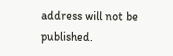address will not be published.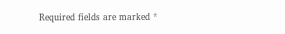Required fields are marked *